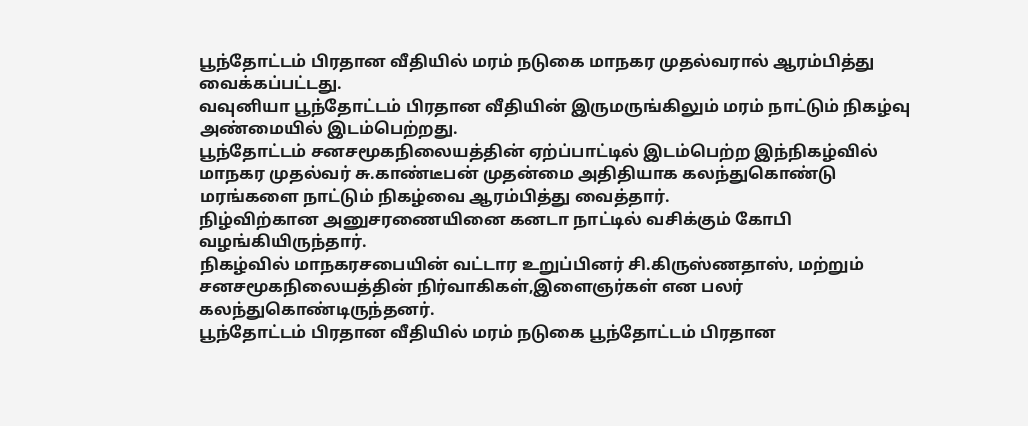பூந்தோட்டம் பிரதான வீதியில் மரம் நடுகை மாநகர முதல்வரால் ஆரம்பித்து வைக்கப்பட்டது.
வவுனியா பூந்தோட்டம் பிரதான வீதியின் இருமருங்கிலும் மரம் நாட்டும் நிகழ்வு அண்மையில் இடம்பெற்றது.
பூந்தோட்டம் சனசமூகநிலையத்தின் ஏற்ப்பாட்டில் இடம்பெற்ற இந்நிகழ்வில் மாநகர முதல்வர் சு.காண்டீபன் முதன்மை அதிதியாக கலந்துகொண்டு மரங்களை நாட்டும் நிகழ்வை ஆரம்பித்து வைத்தார்.
நிழ்விற்கான அனுசரணையினை கனடா நாட்டில் வசிக்கும் கோபி வழங்கியிருந்தார்.
நிகழ்வில் மாநகரசபையின் வட்டார உறுப்பினர் சி.கிருஸ்ணதாஸ், மற்றும் சனசமூகநிலையத்தின் நிர்வாகிகள்,இளைஞர்கள் என பலர் கலந்துகொண்டிருந்தனர்.
பூந்தோட்டம் பிரதான வீதியில் மரம் நடுகை பூந்தோட்டம் பிரதான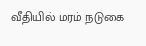வீதியில் மரம் நடுகை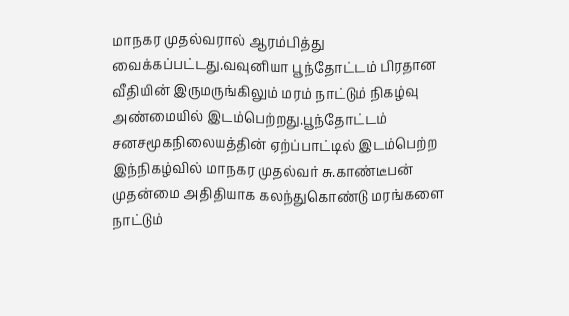மாநகர முதல்வரால் ஆரம்பித்து வைக்கப்பட்டது.வவுனியா பூந்தோட்டம் பிரதான வீதியின் இருமருங்கிலும் மரம் நாட்டும் நிகழ்வு அண்மையில் இடம்பெற்றது.பூந்தோட்டம் சனசமூகநிலையத்தின் ஏற்ப்பாட்டில் இடம்பெற்ற இந்நிகழ்வில் மாநகர முதல்வர் சு.காண்டீபன் முதன்மை அதிதியாக கலந்துகொண்டு மரங்களை நாட்டும்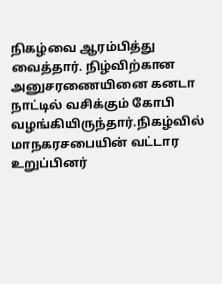நிகழ்வை ஆரம்பித்து வைத்தார். நிழ்விற்கான அனுசரணையினை கனடா நாட்டில் வசிக்கும் கோபி வழங்கியிருந்தார்.நிகழ்வில் மாநகரசபையின் வட்டார உறுப்பினர்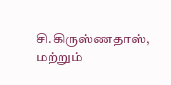சி.கிருஸ்ணதாஸ், மற்றும்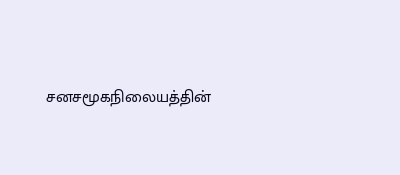சனசமூகநிலையத்தின்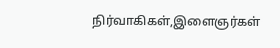நிர்வாகிகள்,இளைஞர்கள்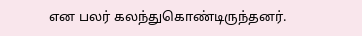என பலர் கலந்துகொண்டிருந்தனர்.